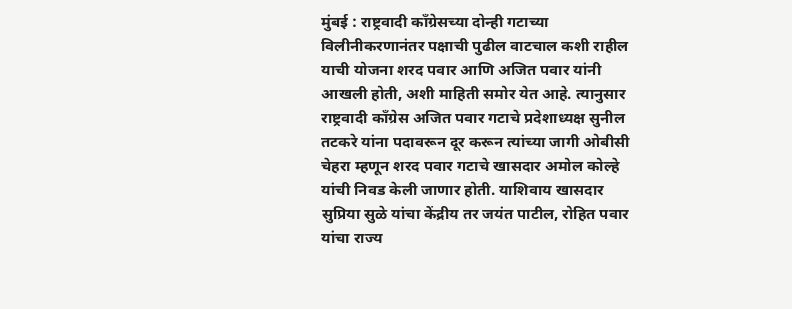मुंबई : राष्ट्रवादी काँग्रेसच्या दोन्ही गटाच्या विलीनीकरणानंतर पक्षाची पुढील वाटचाल कशी राहील याची योजना शरद पवार आणि अजित पवार यांनी आखली होती, अशी माहिती समोर येत आहे. त्यानुसार राष्ट्रवादी काँग्रेस अजित पवार गटाचे प्रदेशाध्यक्ष सुनील तटकरे यांना पदावरून दूर करून त्यांच्या जागी ओबीसी चेहरा म्हणून शरद पवार गटाचे खासदार अमोल कोल्हे यांची निवड केली जाणार होती. याशिवाय खासदार सुप्रिया सुळे यांचा केंद्रीय तर जयंत पाटील, रोहित पवार यांचा राज्य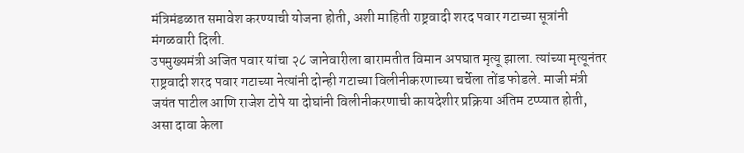मंत्रिमंडळात समावेश करण्याची योजना होती, अशी माहिती राष्ट्रवादी शरद पवार गटाच्या सूत्रांनी मंगळवारी दिली.
उपमुख्यमंत्री अजित पवार यांचा २८ जानेवारीला बारामतीत विमान अपघात मृत्यू झाला. त्यांच्या मृत्यूनंतर राष्ट्रवादी शरद पवार गटाच्या नेत्यांनी दोन्ही गटाच्या विलीनीकरणाच्या चर्चेला तोंड फोडले. माजी मंत्री जयंत पाटील आणि राजेश टोपे या दोघांनी विलीनीकरणाची कायदेशीर प्रक्रिया अंतिम टप्प्यात होती, असा दावा केला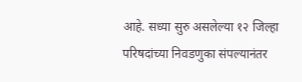आहे. सध्या सुरु असलेल्या १२ जिल्हा परिषदांच्या निवडणुका संपल्यानंतर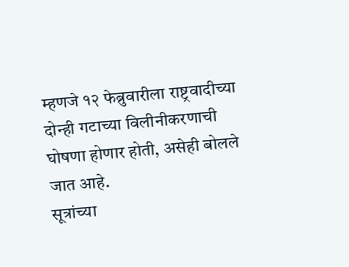म्हणजे १२ फेब्रुवारीला राष्ट्रवादीच्या दोन्ही गटाच्या विलीनीकरणाची घोषणा होणार होती, असेही बोलले जात आहे.
सूत्रांच्या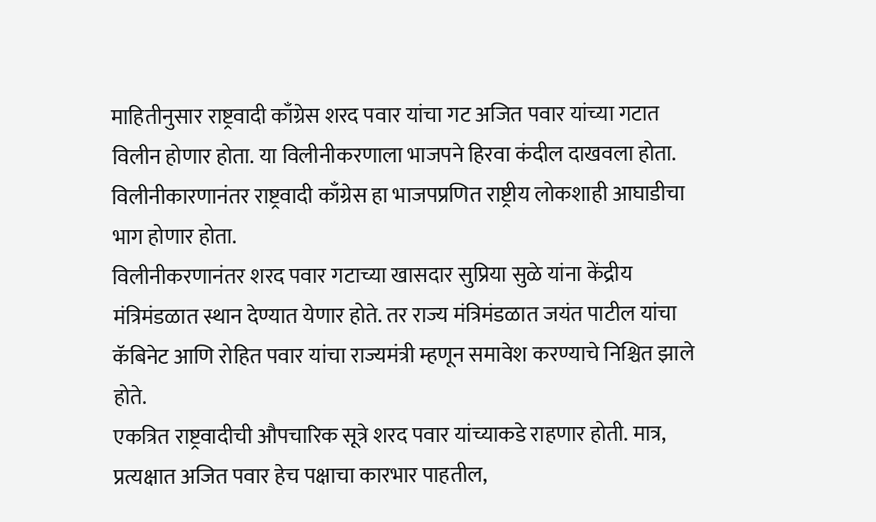माहितीनुसार राष्ट्रवादी काँग्रेस शरद पवार यांचा गट अजित पवार यांच्या गटात विलीन होणार होता. या विलीनीकरणाला भाजपने हिरवा कंदील दाखवला होता. विलीनीकारणानंतर राष्ट्रवादी काँग्रेस हा भाजपप्रणित राष्ट्रीय लोकशाही आघाडीचा भाग होणार होता.
विलीनीकरणानंतर शरद पवार गटाच्या खासदार सुप्रिया सुळे यांना केंद्रीय मंत्रिमंडळात स्थान देण्यात येणार होते. तर राज्य मंत्रिमंडळात जयंत पाटील यांचा कॅबिनेट आणि रोहित पवार यांचा राज्यमंत्री म्हणून समावेश करण्याचे निश्चित झाले होते.
एकत्रित राष्ट्रवादीची औपचारिक सूत्रे शरद पवार यांच्याकडे राहणार होती. मात्र, प्रत्यक्षात अजित पवार हेच पक्षाचा कारभार पाहतील,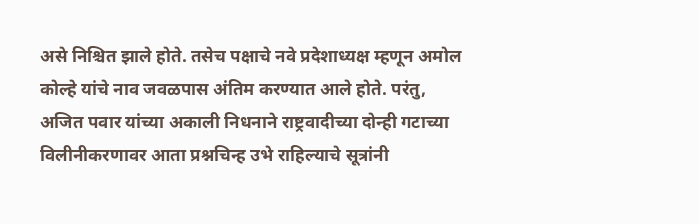असे निश्चित झाले होते. तसेच पक्षाचे नवे प्रदेशाध्यक्ष म्हणून अमोल कोल्हे यांचे नाव जवळपास अंतिम करण्यात आले होते. परंतु, अजित पवार यांच्या अकाली निधनाने राष्ट्रवादीच्या दोन्ही गटाच्या विलीनीकरणावर आता प्रश्नचिन्ह उभे राहिल्याचे सूत्रांनी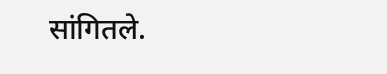सांगितले.